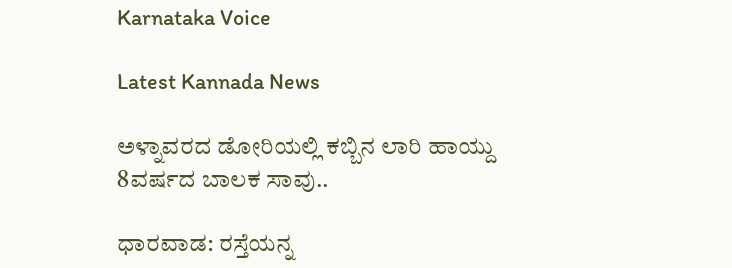Karnataka Voice

Latest Kannada News

ಅಳ್ನಾವರದ ಡೋರಿಯಲ್ಲಿ ಕಬ್ಬಿನ ಲಾರಿ ಹಾಯ್ದು 8ವರ್ಷದ ಬಾಲಕ ಸಾವು..

ಧಾರವಾಡ: ರಸ್ತೆಯನ್ನ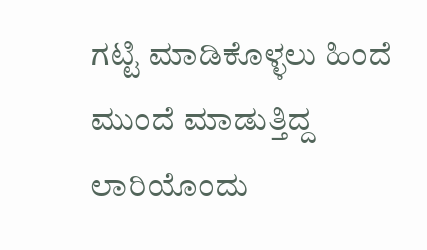ಗಟ್ಟಿ ಮಾಡಿಕೊಳ್ಳಲು ಹಿಂದೆ ಮುಂದೆ ಮಾಡುತ್ತಿದ್ದ ಲಾರಿಯೊಂದು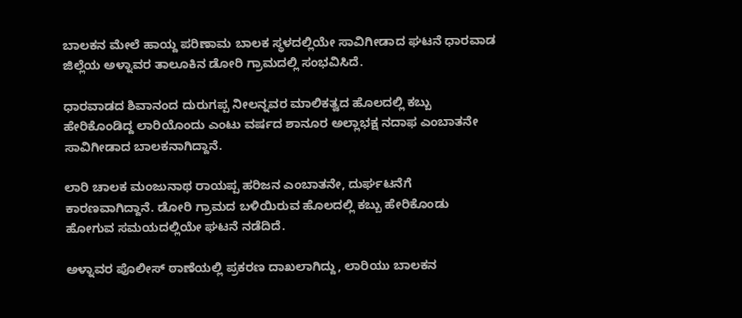ಬಾಲಕನ ಮೇಲೆ ಹಾಯ್ದ ಪರಿಣಾಮ ಬಾಲಕ ಸ್ಥಳದಲ್ಲಿಯೇ ಸಾವಿಗೀಡಾದ ಘಟನೆ ಧಾರವಾಡ ಜಿಲ್ಲೆಯ ಅಳ್ನಾವರ ತಾಲೂಕಿನ ಡೋರಿ ಗ್ರಾಮದಲ್ಲಿ ಸಂಭವಿಸಿದೆ.

ಧಾರವಾಡದ ಶಿವಾನಂದ ದುರುಗಪ್ಪ ನೀಲನ್ನವರ ಮಾಲಿಕತ್ವದ ಹೊಲದಲ್ಲಿ ಕಬ್ಬು ಹೇರಿಕೊಂಡಿದ್ದ ಲಾರಿಯೊಂದು ಎಂಟು ವರ್ಷದ ಶಾನೂರ ಅಲ್ಲಾಭಕ್ಷ ನದಾಫ ಎಂಬಾತನೇ ಸಾವಿಗೀಡಾದ ಬಾಲಕನಾಗಿದ್ದಾನೆ.

ಲಾರಿ ಚಾಲಕ ಮಂಜುನಾಥ ರಾಯಪ್ಪ ಹರಿಜನ ಎಂಬಾತನೇ, ದುರ್ಘಟನೆಗೆ ಕಾರಣವಾಗಿದ್ದಾನೆ. ಡೋರಿ ಗ್ರಾಮದ ಬಳಿಯಿರುವ ಹೊಲದಲ್ಲಿ ಕಬ್ಬು ಹೇರಿಕೊಂಡು ಹೋಗುವ ಸಮಯದಲ್ಲಿಯೇ ಘಟನೆ ನಡೆದಿದೆ.

ಅಳ್ನಾವರ ಪೊಲೀಸ್ ಠಾಣೆಯಲ್ಲಿ ಪ್ರಕರಣ ದಾಖಲಾಗಿದ್ದು, ಲಾರಿಯು ಬಾಲಕನ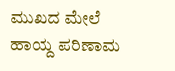ಮುಖದ ಮೇಲೆ ಹಾಯ್ದ ಪರಿಣಾಮ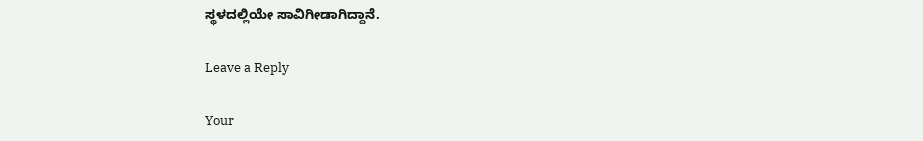ಸ್ಥಳದಲ್ಲಿಯೇ ಸಾವಿಗೀಡಾಗಿದ್ದಾನೆ.

Leave a Reply

Your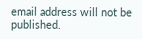email address will not be published.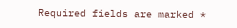Required fields are marked *